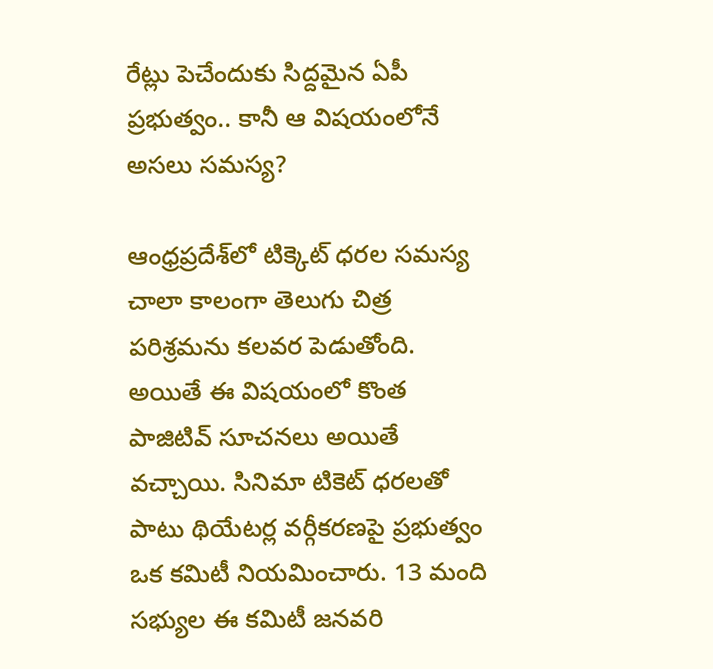రేట్లు పెచేందుకు సిద్దమైన ఏపీ ప్రభుత్వం.. కానీ ఆ విషయంలోనే అసలు సమస్య?

ఆంధ్రప్రదేశ్‌లో టిక్కెట్ ధరల సమస్య చాలా కాలంగా తెలుగు చిత్ర పరిశ్రమను కలవర పెడుతోంది. అయితే ఈ విషయంలో కొంత పాజిటివ్ సూచనలు అయితే వచ్చాయి. సినిమా టికెట్ ధరలతో పాటు థియేటర్ల వర్గీకరణపై ప్రభుత్వం ఒక కమిటీ నియమించారు. 13 మంది సభ్యుల ఈ కమిటీ జనవరి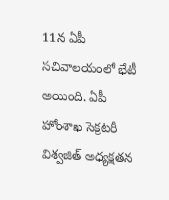11న ఏపీ సచివాలయంలో భేటీ అయింది. ఏపీ హోంశాఖ సెక్రటరీ విశ్వజిత్ అధ్యక్షతన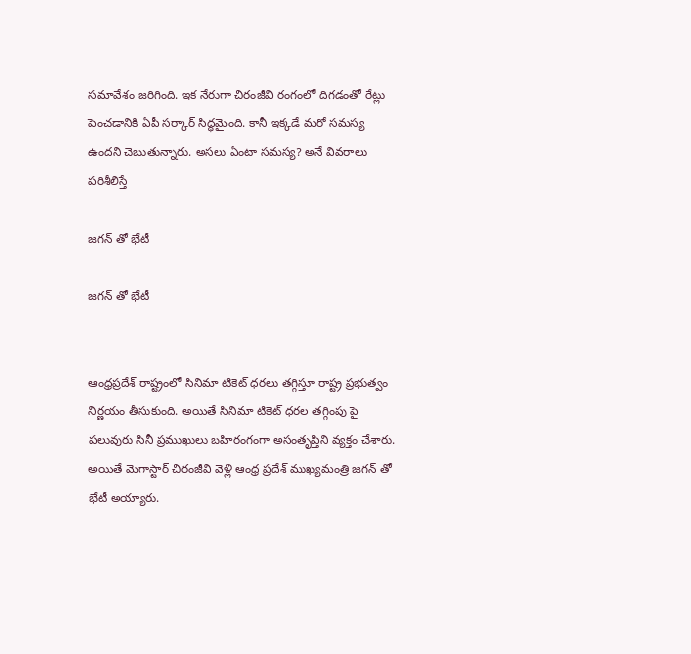సమావేశం జరిగింది. ఇక నేరుగా చిరంజీవి రంగంలో దిగడంతో రేట్లు పెంచడానికి ఏపీ సర్కార్ సిద్ధమైంది. కానీ ఇక్కడే మరో సమస్య ఉందని చెబుతున్నారు. అసలు ఏంటా సమస్య? అనే వివరాలు పరిశీలిస్తే

జగన్ తో భేటీ

జగన్ తో భేటీ


ఆంధ్రప్రదేశ్ రాష్ట్రంలో సినిమా టికెట్ ధరలు తగ్గిస్తూ రాష్ట్ర ప్రభుత్వం నిర్ణయం తీసుకుంది. అయితే సినిమా టికెట్ ధరల తగ్గింపు పై పలువురు సినీ ప్రముఖులు బహిరంగంగా అసంతృప్తిని వ్యక్తం చేశారు. అయితే మెగాస్టార్ చిరంజీవి వెళ్లి ఆంధ్ర ప్రదేశ్ ముఖ్యమంత్రి జగన్ తో భేటీ అయ్యారు.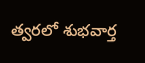త్వరలో శుభవార్త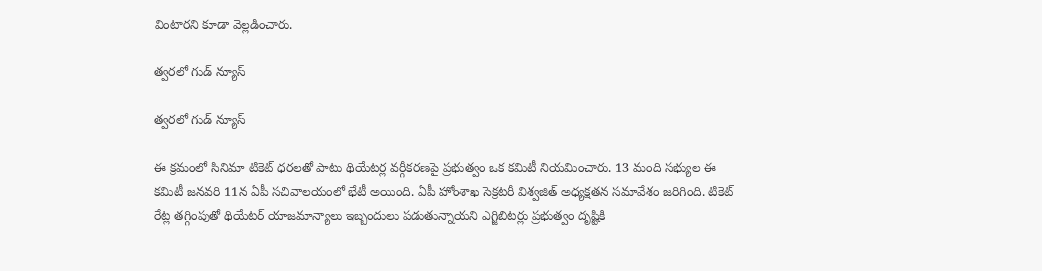వింటారని కూడా వెల్లడించారు.

త్వరలో గుడ్ న్యూస్

త్వరలో గుడ్ న్యూస్

ఈ క్రమంలో సినిమా టికెట్ ధరలతో పాటు థియేటర్ల వర్గీకరణపై ప్రభుత్వం ఒక కమిటీ నియమించారు. 13 మంది సభ్యుల ఈ కమిటీ జనవరి 11న ఏపీ సచివాలయంలో భేటీ అయింది. ఏపీ హోంశాఖ సెక్రటరీ విశ్వజిత్ అధ్యక్షతన సమావేశం జరిగింది. టికెట్ రేట్ల తగ్గింపుతో థియేటర్ యాజమాన్యాలు ఇబ్బందులు పడుతున్నాయని ఎగ్జిబిటర్లు ప్రభుత్వం దృష్టికి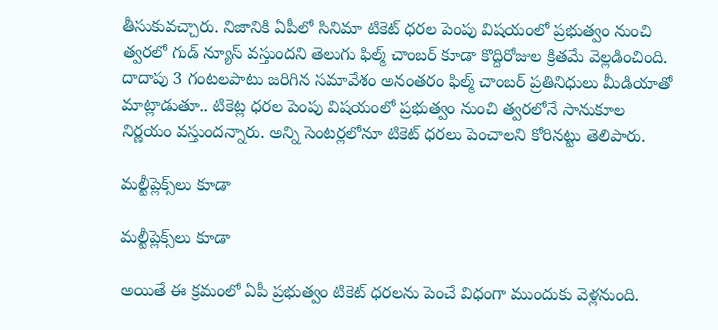తీసుకువచ్చారు. నిజానికి ఏపీలో సినిమా టికెట్ ధరల పెంపు విషయంలో ప్రభుత్వం నుంచి త్వరలో గుడ్ న్యూస్ వస్తుందని తెలుగు ఫిల్మ్ చాంబర్ కూడా కొద్దిరోజుల క్రితమే వెల్లడించింది. దాదాపు 3 గంటలపాటు జరిగిన సమావేశం అనంతరం ఫిల్మ్ చాంబర్ ప్రతినిధులు మీడియాతో మాట్లాడుతూ.. టికెట్ల ధరల పెంపు విషయంలో ప్రభుత్వం నుంచి త్వరలోనే సానుకూల నిర్ణయం వస్తుందన్నారు. అన్ని సెంటర్లలోనూ టికెట్ ధరలు పెంచాలని కోరిన‌ట్టు తెలిపారు.

మల్టీప్లెక్స్‌లు కూడా

మల్టీప్లెక్స్‌లు కూడా

అయితే ఈ క్రమంలో ఏపీ ప్రభుత్వం టికెట్ ధరలను పెంచే విధంగా ముందుకు వెళ్లనుంది.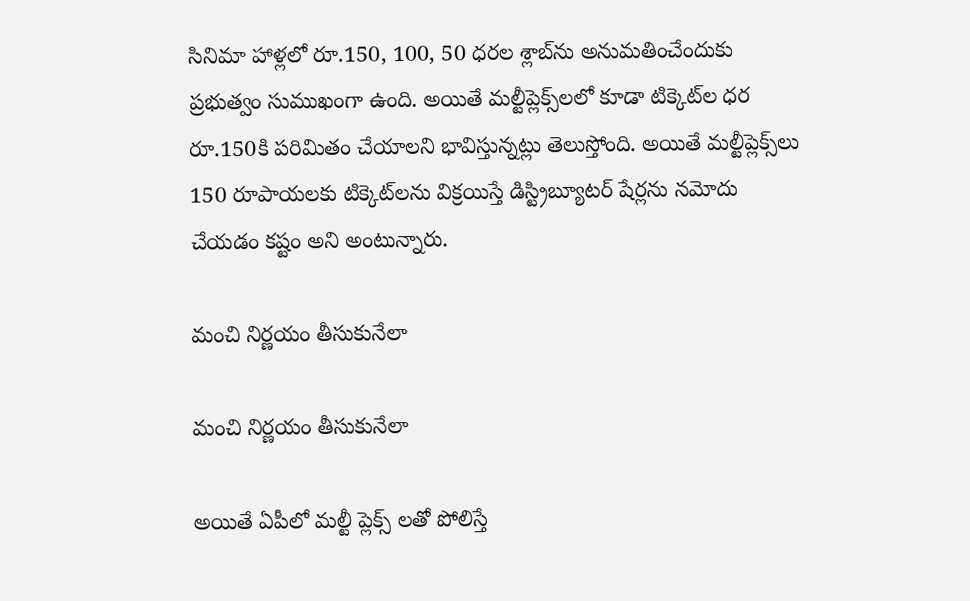సినిమా హాళ్లలో రూ.150, 100, 50 ధరల శ్లాబ్‌ను అనుమతించేందుకు ప్రభుత్వం సుముఖంగా ఉంది. అయితే మల్టీప్లెక్స్‌లలో కూడా టిక్కెట్‌ల ధర రూ.150కి పరిమితం చేయాలని భావిస్తున్నట్లు తెలుస్తోంది. అయితే మల్టీప్లెక్స్‌లు 150 రూపాయలకు టిక్కెట్‌లను విక్రయిస్తే డిస్ట్రిబ్యూటర్ షేర్లను నమోదు చేయడం కష్టం అని అంటున్నారు.

మంచి నిర్ణయం తీసుకునేలా

మంచి నిర్ణయం తీసుకునేలా

అయితే ఏపీలో మల్టీ ప్లెక్స్ లతో పోలిస్తే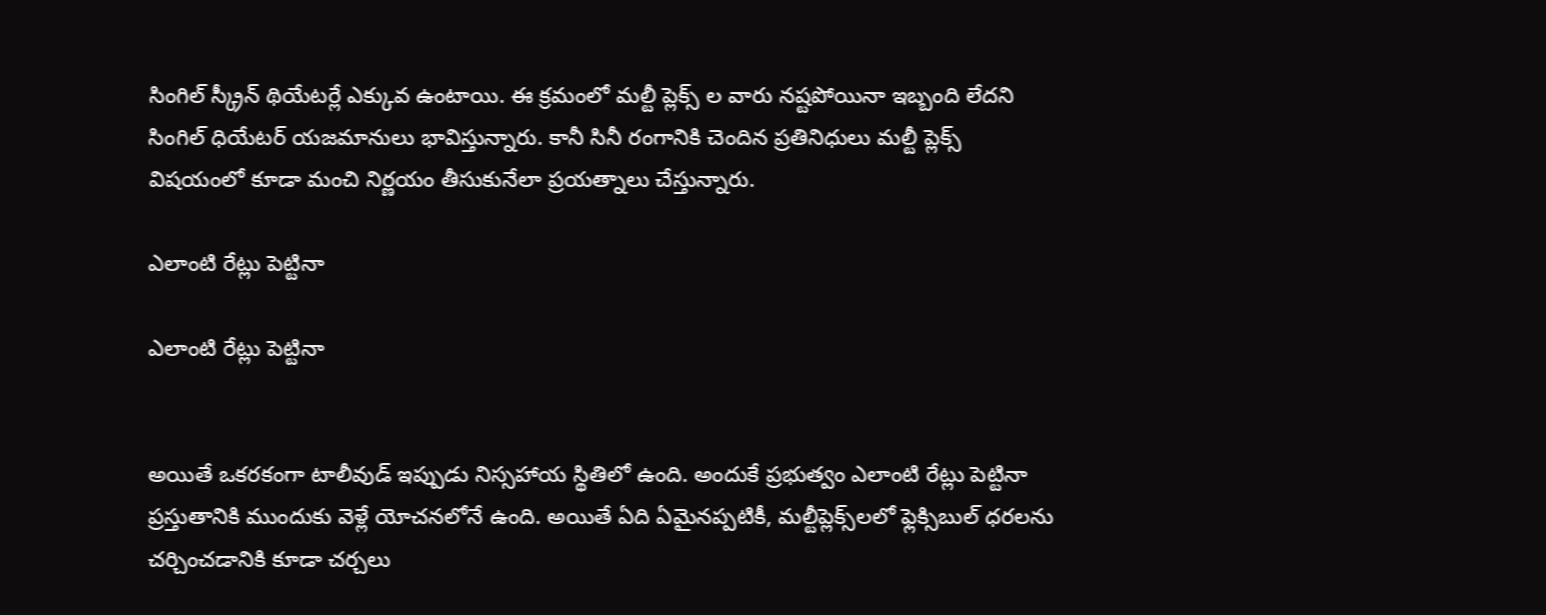సింగిల్ స్క్రీన్ థియేటర్లే ఎక్కువ ఉంటాయి. ఈ క్రమంలో మల్టీ ప్లెక్స్ ల వారు నష్టపోయినా ఇబ్బంది లేదని సింగిల్ ధియేటర్ యజమానులు భావిస్తున్నారు. కానీ సినీ రంగానికి చెందిన ప్రతినిధులు మల్టీ ప్లెక్స్ విషయంలో కూడా మంచి నిర్ణయం తీసుకునేలా ప్రయత్నాలు చేస్తున్నారు.

ఎలాంటి రేట్లు పెట్టినా

ఎలాంటి రేట్లు పెట్టినా


అయితే ఒకరకంగా టాలీవుడ్ ఇప్పుడు నిస్సహాయ స్థితిలో ఉంది. అందుకే ప్రభుత్వం ఎలాంటి రేట్లు పెట్టినా ప్రస్తుతానికి ముందుకు వెళ్లే యోచనలోనే ఉంది. అయితే ఏది ఏమైనప్పటికీ, మల్టీప్లెక్స్‌లలో ఫ్లెక్సిబుల్ ధరలను చర్చించడానికి కూడా చర్చలు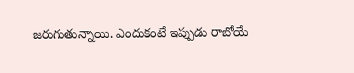జరుగుతున్నాయి. ఎందుకంటే ఇప్పుడు రాబోయే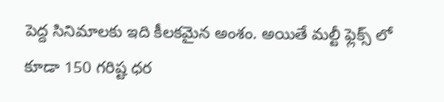పెద్ద సినిమాలకు ఇది కీలకమైన అంశం. అయితే మల్టీ ఫ్లెక్స్ లో కూడా 150 గరిష్ట ధర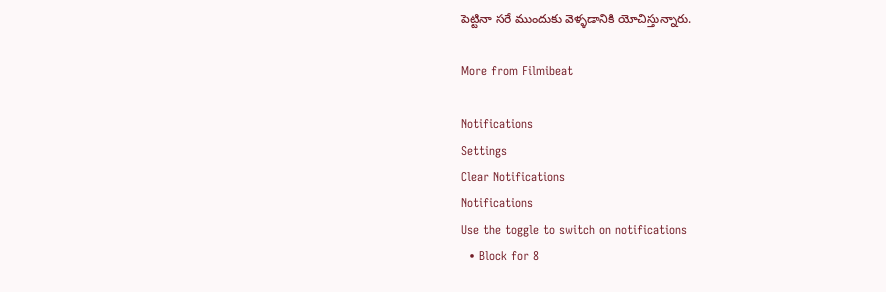పెట్టినా సరే ముందుకు వెళ్ళడానికి యోచిస్తున్నారు.

More from Filmibeat

Notifications
Settings
Clear Notifications
Notifications
Use the toggle to switch on notifications
  • Block for 8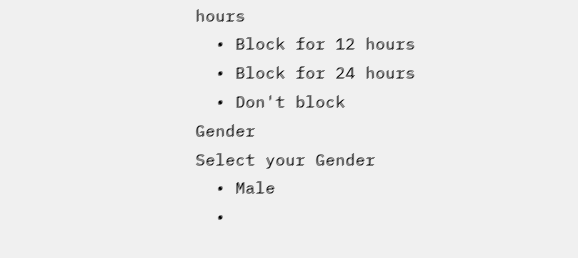hours
  • Block for 12 hours
  • Block for 24 hours
  • Don't block
Gender
Select your Gender
  • Male
  •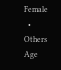Female
  • Others
Age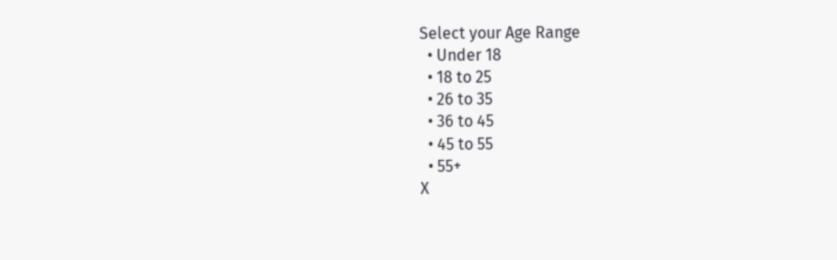Select your Age Range
  • Under 18
  • 18 to 25
  • 26 to 35
  • 36 to 45
  • 45 to 55
  • 55+
X